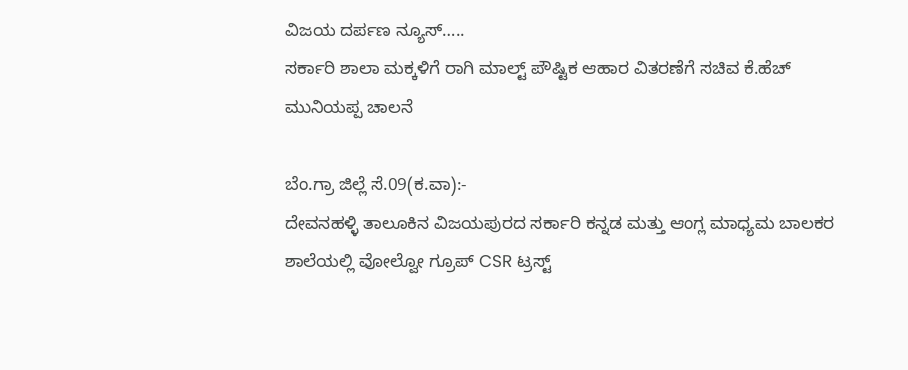ವಿಜಯ ದರ್ಪಣ ನ್ಯೂಸ್…..
ಸರ್ಕಾರಿ ಶಾಲಾ ಮಕ್ಕಳಿಗೆ ರಾಗಿ ಮಾಲ್ಟ್ ಪೌಷ್ಟಿಕ ಆಹಾರ ವಿತರಣೆಗೆ ಸಚಿವ ಕೆ.ಹೆಚ್ ಮುನಿಯಪ್ಪ ಚಾಲನೆ

ಬೆಂ.ಗ್ರಾ ಜಿಲ್ಲೆ ಸೆ.09(ಕ.ವಾ):-
ದೇವನಹಳ್ಳಿ ತಾಲೂಕಿನ ವಿಜಯಪುರದ ಸರ್ಕಾರಿ ಕನ್ನಡ ಮತ್ತು ಆಂಗ್ಲ ಮಾಧ್ಯಮ ಬಾಲಕರ ಶಾಲೆಯಲ್ಲಿ ವೋಲ್ವೋ ಗ್ರೂಪ್ CSR ಟ್ರಸ್ಟ್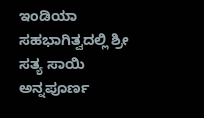ಇಂಡಿಯಾ ಸಹಭಾಗಿತ್ವದಲ್ಲಿ ಶ್ರೀ ಸತ್ಯ ಸಾಯಿ ಅನ್ನಪೂರ್ಣ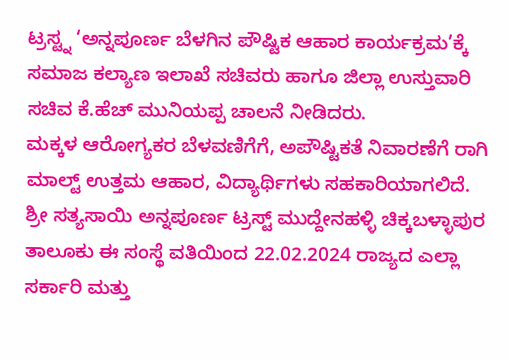ಟ್ರಸ್ಟ್ನ ‘ಅನ್ನಪೂರ್ಣ ಬೆಳಗಿನ ಪೌಷ್ಟಿಕ ಆಹಾರ ಕಾರ್ಯಕ್ರಮ’ಕ್ಕೆ ಸಮಾಜ ಕಲ್ಯಾಣ ಇಲಾಖೆ ಸಚಿವರು ಹಾಗೂ ಜಿಲ್ಲಾ ಉಸ್ತುವಾರಿ ಸಚಿವ ಕೆ.ಹೆಚ್ ಮುನಿಯಪ್ಪ ಚಾಲನೆ ನೀಡಿದರು.
ಮಕ್ಕಳ ಆರೋಗ್ಯಕರ ಬೆಳವಣಿಗೆಗೆ, ಅಪೌಷ್ಟಿಕತೆ ನಿವಾರಣೆಗೆ ರಾಗಿ ಮಾಲ್ಟ್ ಉತ್ತಮ ಆಹಾರ, ವಿದ್ಯಾರ್ಥಿಗಳು ಸಹಕಾರಿಯಾಗಲಿದೆ.
ಶ್ರೀ ಸತ್ಯಸಾಯಿ ಅನ್ನಪೂರ್ಣ ಟ್ರಸ್ಟ್ ಮುದ್ದೇನಹಳ್ಳಿ ಚಿಕ್ಕಬಳ್ಳಾಪುರ ತಾಲೂಕು ಈ ಸಂಸ್ಥೆ ವತಿಯಿಂದ 22.02.2024 ರಾಜ್ಯದ ಎಲ್ಲಾ ಸರ್ಕಾರಿ ಮತ್ತು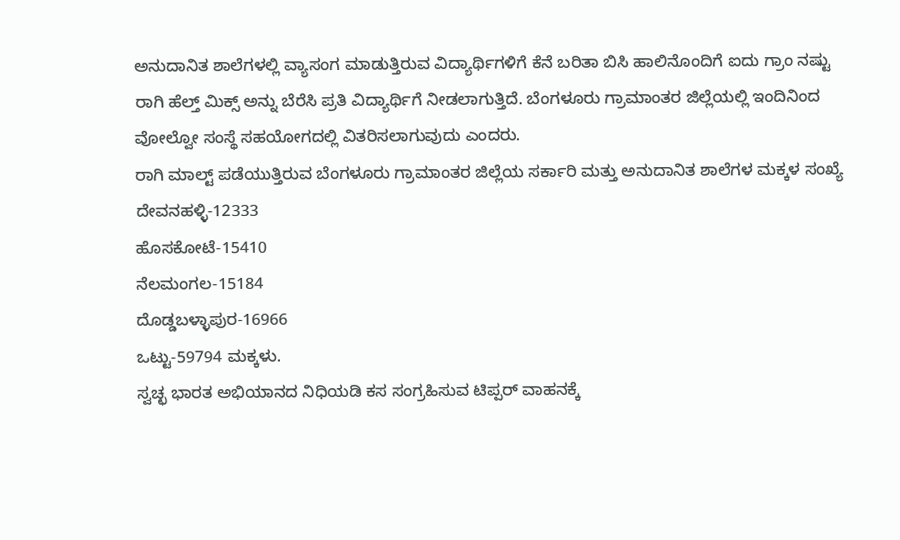ಅನುದಾನಿತ ಶಾಲೆಗಳಲ್ಲಿ ವ್ಯಾಸಂಗ ಮಾಡುತ್ತಿರುವ ವಿದ್ಯಾರ್ಥಿಗಳಿಗೆ ಕೆನೆ ಬರಿತಾ ಬಿಸಿ ಹಾಲಿನೊಂದಿಗೆ ಐದು ಗ್ರಾಂ ನಷ್ಟು ರಾಗಿ ಹೆಲ್ತ್ ಮಿಕ್ಸ್ ಅನ್ನು ಬೆರೆಸಿ ಪ್ರತಿ ವಿದ್ಯಾರ್ಥಿಗೆ ನೀಡಲಾಗುತ್ತಿದೆ. ಬೆಂಗಳೂರು ಗ್ರಾಮಾಂತರ ಜಿಲ್ಲೆಯಲ್ಲಿ ಇಂದಿನಿಂದ ವೋಲ್ವೋ ಸಂಸ್ಥೆ ಸಹಯೋಗದಲ್ಲಿ ವಿತರಿಸಲಾಗುವುದು ಎಂದರು.
ರಾಗಿ ಮಾಲ್ಟ್ ಪಡೆಯುತ್ತಿರುವ ಬೆಂಗಳೂರು ಗ್ರಾಮಾಂತರ ಜಿಲ್ಲೆಯ ಸರ್ಕಾರಿ ಮತ್ತು ಅನುದಾನಿತ ಶಾಲೆಗಳ ಮಕ್ಕಳ ಸಂಖ್ಯೆ
ದೇವನಹಳ್ಳಿ-12333
ಹೊಸಕೋಟೆ-15410
ನೆಲಮಂಗಲ-15184
ದೊಡ್ಡಬಳ್ಳಾಪುರ-16966
ಒಟ್ಟು-59794 ಮಕ್ಕಳು.
ಸ್ವಚ್ಛ ಭಾರತ ಅಭಿಯಾನದ ನಿಧಿಯಡಿ ಕಸ ಸಂಗ್ರಹಿಸುವ ಟಿಪ್ಪರ್ ವಾಹನಕ್ಕೆ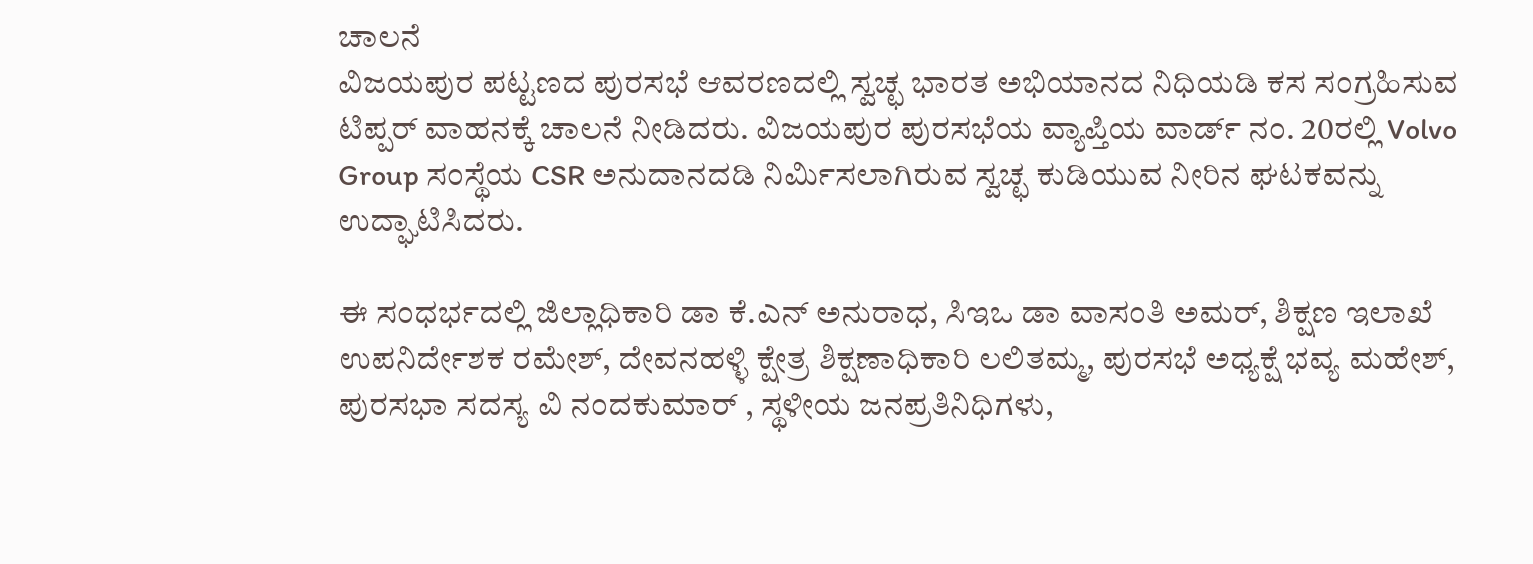ಚಾಲನೆ
ವಿಜಯಪುರ ಪಟ್ಟಣದ ಪುರಸಭೆ ಆವರಣದಲ್ಲಿ ಸ್ವಚ್ಛ ಭಾರತ ಅಭಿಯಾನದ ನಿಧಿಯಡಿ ಕಸ ಸಂಗ್ರಹಿಸುವ ಟಿಪ್ಪರ್ ವಾಹನಕ್ಕೆ ಚಾಲನೆ ನೀಡಿದರು. ವಿಜಯಪುರ ಪುರಸಭೆಯ ವ್ಯಾಪ್ತಿಯ ವಾರ್ಡ್ ನಂ. 20ರಲ್ಲಿ Volvo Group ಸಂಸ್ಥೆಯ CSR ಅನುದಾನದಡಿ ನಿರ್ಮಿಸಲಾಗಿರುವ ಸ್ವಚ್ಛ ಕುಡಿಯುವ ನೀರಿನ ಘಟಕವನ್ನು ಉದ್ಘಾಟಿಸಿದರು.

ಈ ಸಂಧರ್ಭದಲ್ಲಿ ಜಿಲ್ಲಾಧಿಕಾರಿ ಡಾ ಕೆ.ಎನ್ ಅನುರಾಧ, ಸಿಇಒ ಡಾ ವಾಸಂತಿ ಅಮರ್, ಶಿಕ್ಷಣ ಇಲಾಖೆ ಉಪನಿರ್ದೇಶಕ ರಮೇಶ್, ದೇವನಹಳ್ಳಿ ಕ್ಷೇತ್ರ ಶಿಕ್ಷಣಾಧಿಕಾರಿ ಲಲಿತಮ್ಮ, ಪುರಸಭೆ ಅಧ್ಯಕ್ಷೆ ಭವ್ಯ ಮಹೇಶ್, ಪುರಸಭಾ ಸದಸ್ಯ ವಿ ನಂದಕುಮಾರ್ , ಸ್ಥಳೀಯ ಜನಪ್ರತಿನಿಧಿಗಳು,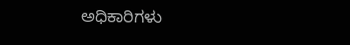ಅಧಿಕಾರಿಗಳು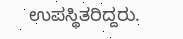ಉಪಸ್ಥಿತರಿದ್ದರು.